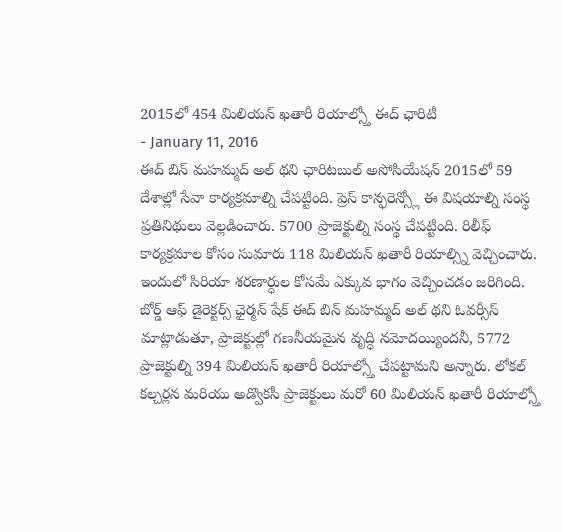2015లో 454 మిలియన్ ఖతారీ రియాల్స్తో ఈద్ ఛారిటీ
- January 11, 2016
ఈద్ బిన్ మహమ్మద్ అల్ థని ఛారిటబుల్ అసోసియేషన్ 2015లో 59 దేశాల్లో సేవా కార్యక్రమాల్ని చేపట్టింది. ప్రెస్ కాన్ఫరెన్స్లో ఈ విషయాల్ని సంస్థ ప్రతినిథులు వెల్లడించారు. 5700 ప్రాజెక్టుల్ని సంస్థ చేపట్టింది. రిలీఫ్ కార్యక్రమాల కోసం సుమారు 118 మిలియన్ ఖతారీ రియాల్స్ని వెచ్చించారు. ఇందులో సిరియా శరణార్ధుల కోసమే ఎక్కువ భాగం వెచ్చించడం జరిగింది. బోర్డ్ ఆఫ్ డైరెక్టర్స్ ఛైర్మన్ షేక్ ఈద్ బిన్ మహమ్మద్ అల్ థని ఓవర్సీస్ మాట్లాడుతూ, ప్రాజెక్టుల్లో గణనీయమైన వృద్ధి నమోదయ్యిందనీ, 5772 ప్రాజెక్టుల్ని 394 మిలియన్ ఖతారీ రియాల్స్తో చేపట్టామని అన్నారు. లోకల్ కల్చర్లన మరియు అడ్వొకసీ ప్రాజెక్టులు మరో 60 మిలియన్ ఖతారీ రియాల్స్తో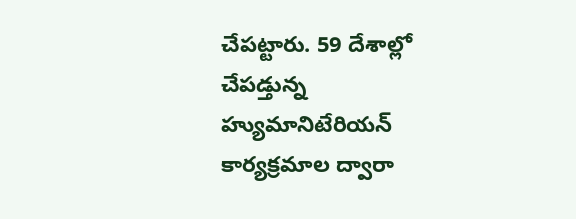చేపట్టారు. 59 దేశాల్లో చేపడ్తున్న హ్యుమానిటేరియన్ కార్యక్రమాల ద్వారా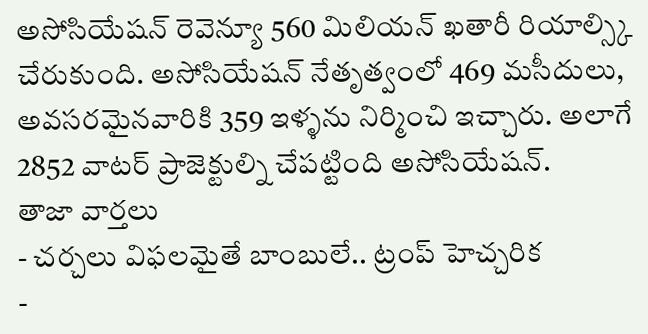అసోసియేషన్ రెవెన్యూ 560 మిలియన్ ఖతారీ రియాల్స్కి చేరుకుంది. అసోసియేషన్ నేతృత్వంలో 469 మసీదులు, అవసరమైనవారికి 359 ఇళ్ళను నిర్మించి ఇచ్చారు. అలాగే 2852 వాటర్ ప్రాజెక్టుల్ని చేపట్టింది అసోసియేషన్.
తాజా వార్తలు
- చర్చలు విఫలమైతే బాంబులే.. ట్రంప్ హెచ్చరిక
-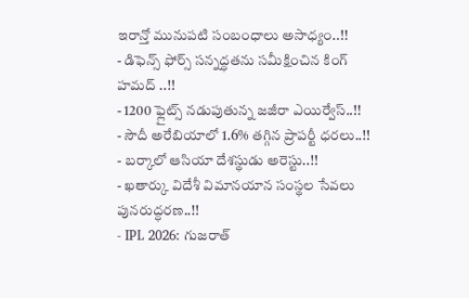ఇరాన్తో మునుపటి సంబంధాలు అసాధ్యం..!!
- డిఫెన్స్ ఫోర్స్ సన్నద్ధతను సమీక్షించిన కింగ్ హమద్ ..!!
- 1200 ఫ్లైట్స్ నడుపుతున్న జజీరా ఎయిర్వేస్..!!
- సౌదీ అరేబియాలో 1.6% తగ్గిన ప్రాపర్టీ ధరలు..!!
- బర్కాలో ఆసియా దేశస్థుడు అరెస్టు..!!
- ఖతార్కు విదేశీ విమానయాన సంస్థల సేవలు పునరుద్ధరణ..!!
- IPL 2026: గుజరాత్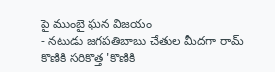పై ముంబై ఘన విజయం
- నటుడు జగపతిబాబు చేతుల మీదగా రామ్ కొణికి సరికొత్త 'కొణికి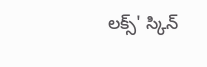లక్స్' స్కిన్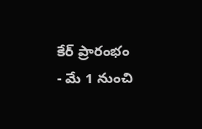కేర్ ప్రారంభం
- మే 1 నుంచి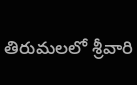తిరుమలలో శ్రీవారి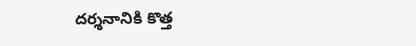దర్శనానికి కొత్త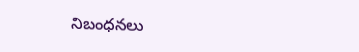నిబంధనలు